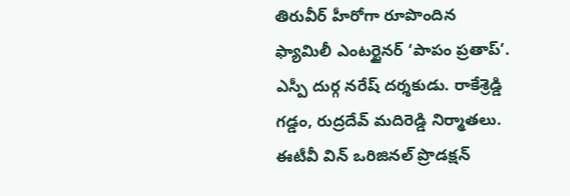తిరువీర్ హీరోగా రూపొందిన ఫ్యామిలీ ఎంటర్టైనర్ ‘పాపం ప్రతాప్’. ఎస్పీ దుర్గ నరేష్ దర్శకుడు. రాకేశ్రెడ్డి గడ్డం, రుద్రదేవ్ మదిరెడ్డి నిర్మాతలు. ఈటీవీ విన్ ఒరిజినల్ ప్రొడక్షన్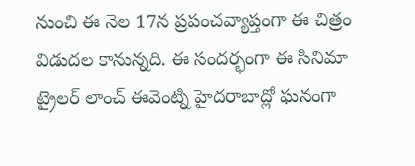నుంచి ఈ నెల 17న ప్రపంచవ్యాప్తంగా ఈ చిత్రం విడుదల కానున్నది. ఈ సందర్భంగా ఈ సినిమా ట్రైలర్ లాంచ్ ఈవెంట్ని హైదరాబాద్లో ఘనంగా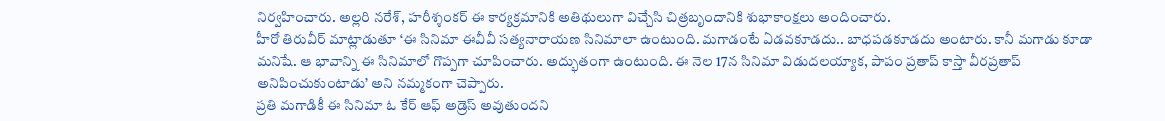నిర్వహించారు. అల్లరి నరేశ్, హరీశ్శంకర్ ఈ కార్యక్రమానికి అతిథులుగా విచ్చేసి చిత్రబృందానికి శుభాకాంక్షలు అందించారు.
హీరో తిరువీర్ మాట్లాడుతూ ‘ఈ సినిమా ఈవీవీ సత్యనారాయణ సినిమాలా ఉంటుంది. మగాడంటే ఏడవకూడదు.. బాధపడకూడదు అంటారు. కానీ మగాడు కూడా మనిషే. ఆ భావాన్ని ఈ సినిమాలో గొప్పగా చూపించారు. అద్భుతంగా ఉంటుంది. ఈ నెల 17న సినిమా విడుదలయ్యాక, పాపం ప్రతాప్ కాస్తా వీరప్రతాప్ అనిపించుకుంటాడు’ అని నమ్మకంగా చెప్పారు.
ప్రతి మగాడికీ ఈ సినిమా ఓ కేర్ ఆఫ్ అడ్రెస్ అవుతుందని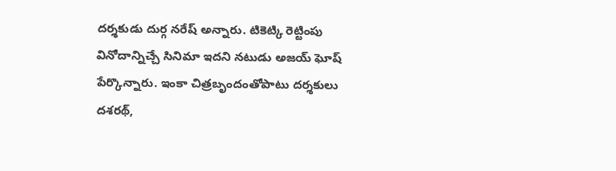దర్శకుడు దుర్గ నరేష్ అన్నారు. టికెట్కి రెట్టింపు వినోదాన్నిచ్చే సినిమా ఇదని నటుడు అజయ్ ఘోష్ పేర్కొన్నారు. ఇంకా చిత్రబృందంతోపాటు దర్శకులు దశరథ్,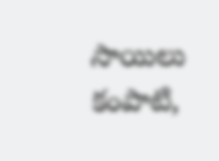సాయిలు కంపాటి,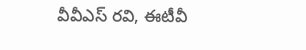వీవీఎస్ రవి, ఈటీవీ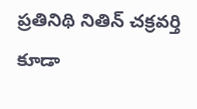ప్రతినిథి నితిన్ చక్రవర్తి కూడా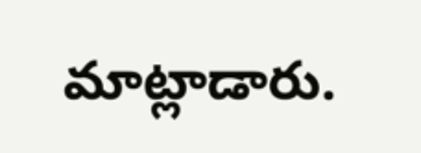మాట్లాడారు.